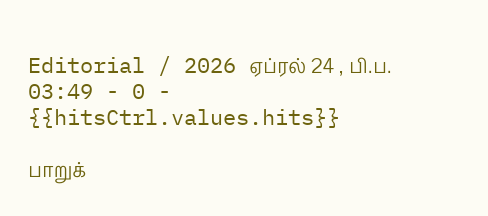Editorial / 2026 ஏப்ரல் 24 , பி.ப. 03:49 - 0 - {{hitsCtrl.values.hits}}

பாறுக்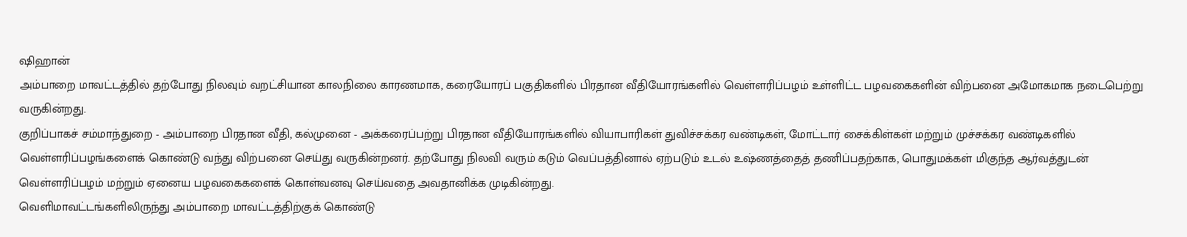ஷிஹான்
அம்பாறை மாவட்டத்தில் தற்போது நிலவும் வறட்சியான காலநிலை காரணமாக, கரையோரப் பகுதிகளில் பிரதான வீதியோரங்களில் வெள்ளரிப்பழம் உள்ளிட்ட பழவகைகளின் விற்பனை அமோகமாக நடைபெற்று வருகின்றது.
குறிப்பாகச் சம்மாந்துறை - அம்பாறை பிரதான வீதி, கல்முனை - அக்கரைப்பற்று பிரதான வீதியோரங்களில் வியாபாரிகள் துவிச்சக்கர வண்டிகள், மோட்டார் சைக்கிள்கள் மற்றும் முச்சக்கர வண்டிகளில் வெள்ளரிப்பழங்களைக் கொண்டு வந்து விற்பனை செய்து வருகின்றனர். தற்போது நிலவி வரும் கடும் வெப்பத்தினால் ஏற்படும் உடல் உஷ்ணத்தைத் தணிப்பதற்காக, பொதுமக்கள் மிகுந்த ஆர்வத்துடன் வெள்ளரிப்பழம் மற்றும் ஏனைய பழவகைகளைக் கொள்வனவு செய்வதை அவதானிக்க முடிகின்றது.
வெளிமாவட்டங்களிலிருந்து அம்பாறை மாவட்டத்திற்குக் கொண்டு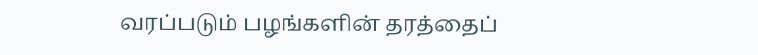வரப்படும் பழங்களின் தரத்தைப்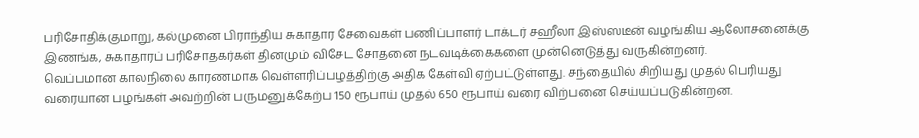பரிசோதிக்குமாறு, கல்முனை பிராந்திய சுகாதார சேவைகள் பணிப்பாளர் டாக்டர் சஹீலா இஸ்ஸடீன் வழங்கிய ஆலோசனைக்கு இணங்க, சுகாதாரப் பரிசோதகர்கள் தினமும் விசேட சோதனை நடவடிக்கைகளை முன்னெடுத்து வருகின்றனர்.
வெப்பமான காலநிலை காரணமாக வெள்ளரிப்பழத்திற்கு அதிக கேள்வி ஏற்பட்டுள்ளது. சந்தையில் சிறியது முதல் பெரியது வரையான பழங்கள் அவற்றின் பருமனுக்கேற்ப 150 ரூபாய் முதல் 650 ரூபாய் வரை விற்பனை செய்யப்படுகின்றன.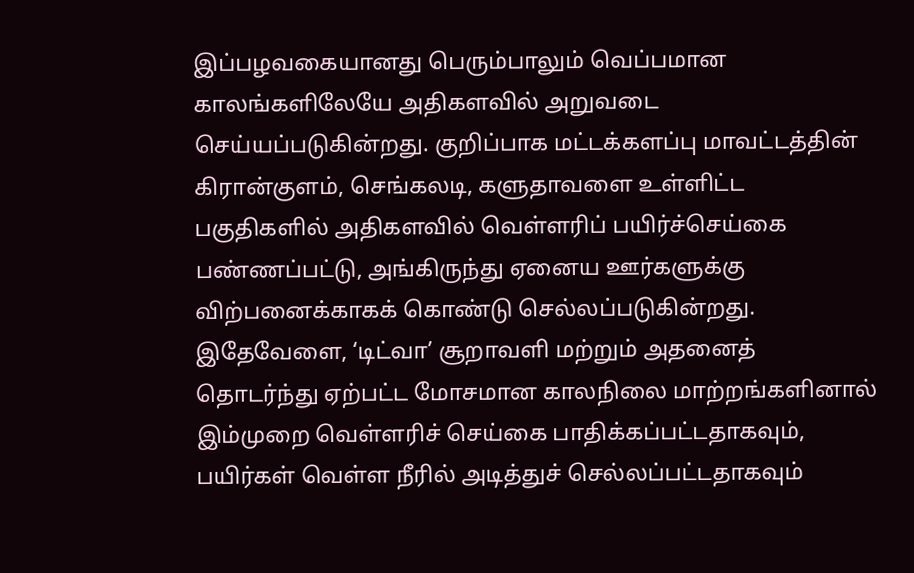இப்பழவகையானது பெரும்பாலும் வெப்பமான காலங்களிலேயே அதிகளவில் அறுவடை செய்யப்படுகின்றது. குறிப்பாக மட்டக்களப்பு மாவட்டத்தின் கிரான்குளம், செங்கலடி, களுதாவளை உள்ளிட்ட பகுதிகளில் அதிகளவில் வெள்ளரிப் பயிர்ச்செய்கை பண்ணப்பட்டு, அங்கிருந்து ஏனைய ஊர்களுக்கு விற்பனைக்காகக் கொண்டு செல்லப்படுகின்றது.
இதேவேளை, ‘டிட்வா’ சூறாவளி மற்றும் அதனைத் தொடர்ந்து ஏற்பட்ட மோசமான காலநிலை மாற்றங்களினால் இம்முறை வெள்ளரிச் செய்கை பாதிக்கப்பட்டதாகவும், பயிர்கள் வெள்ள நீரில் அடித்துச் செல்லப்பட்டதாகவும்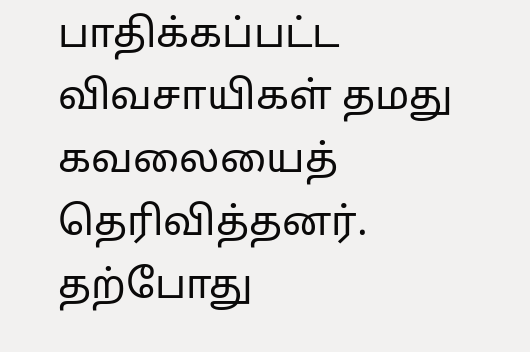பாதிக்கப்பட்ட விவசாயிகள் தமது கவலையைத் தெரிவித்தனர்.
தற்போது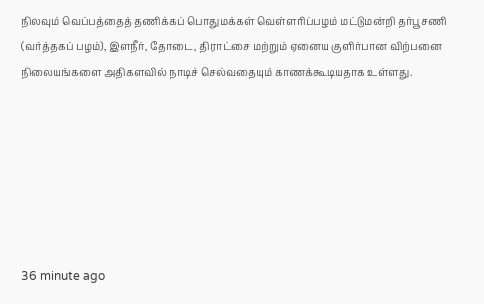நிலவும் வெப்பத்தைத் தணிக்கப் பொதுமக்கள் வெள்ளரிப்பழம் மட்டுமன்றி தர்பூசணி (வர்த்தகப் பழம்), இளநீர், தோடை, திராட்சை மற்றும் ஏனைய குளிர்பான விற்பனை நிலையங்களை அதிகளவில் நாடிச் செல்வதையும் காணக்கூடியதாக உள்ளது.







36 minute ago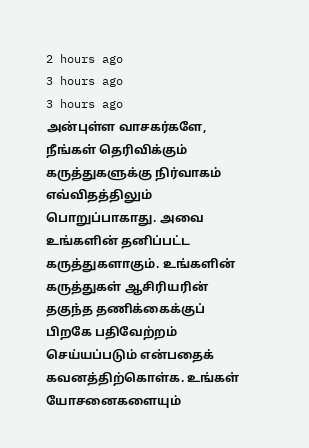2 hours ago
3 hours ago
3 hours ago
அன்புள்ள வாசகர்களே,
நீங்கள் தெரிவிக்கும் கருத்துகளுக்கு நிர்வாகம் எவ்விதத்திலும் பொறுப்பாகாது. அவை உங்களின் தனிப்பட்ட கருத்துகளாகும். உங்களின் கருத்துகள் ஆசிரியரின் தகுந்த தணிக்கைக்குப் பிறகே பதிவேற்றம் செய்யப்படும் என்பதைக் கவனத்திற்கொள்க. உங்கள் யோசனைகளையும்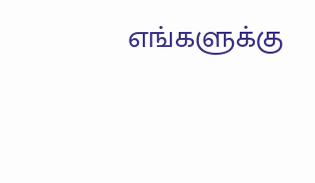எங்களுக்கு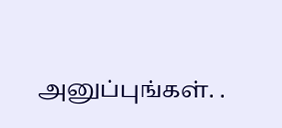அனுப்புங்கள். .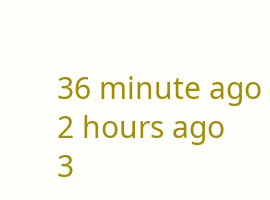36 minute ago
2 hours ago
3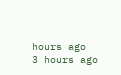hours ago
3 hours ago